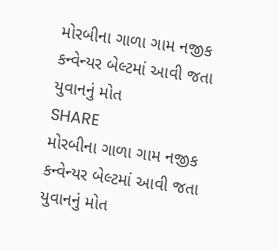મોરબીના ગાળા ગામ નજીક કન્વેન્યર બેલ્ટમાં આવી જતા યુવાનનું મોત
SHARE
મોરબીના ગાળા ગામ નજીક કન્વેન્યર બેલ્ટમાં આવી જતા યુવાનનું મોત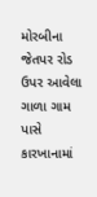મોરબીના જેતપર રોડ ઉપર આવેલા ગાળા ગામ પાસે કારખાનામાં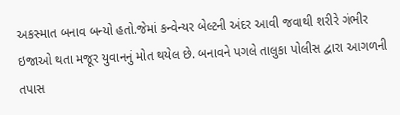અકસ્માત બનાવ બન્યો હતો.જેમાં કન્વેન્યર બેલ્ટની અંદર આવી જવાથી શરીરે ગંભીર ઇજાઓ થતા મજૂર યુવાનનું મોત થયેલ છે. બનાવને પગલે તાલુકા પોલીસ દ્વારા આગળની તપાસ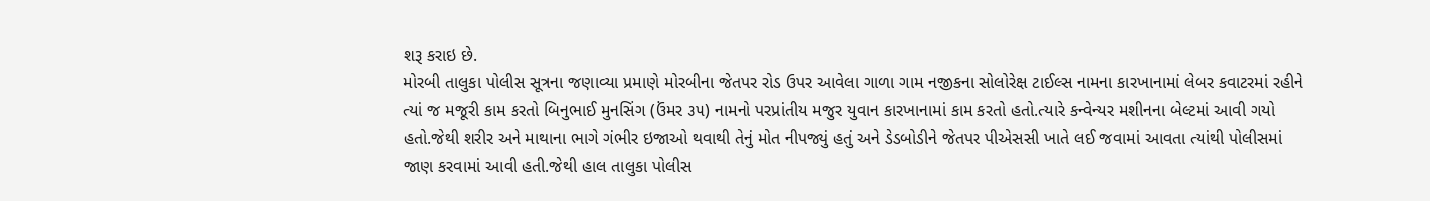શરૂ કરાઇ છે.
મોરબી તાલુકા પોલીસ સૂત્રના જણાવ્યા પ્રમાણે મોરબીના જેતપર રોડ ઉપર આવેલા ગાળા ગામ નજીકના સોલોરેક્ષ ટાઈલ્સ નામના કારખાનામાં લેબર કવાટરમાં રહીને ત્યાં જ મજૂરી કામ કરતો બિનુભાઈ મુનસિંગ (ઉંમર ૩૫) નામનો પરપ્રાંતીય મજુર યુવાન કારખાનામાં કામ કરતો હતો.ત્યારે કન્વેન્યર મશીનના બેલ્ટમાં આવી ગયો હતો.જેથી શરીર અને માથાના ભાગે ગંભીર ઇજાઓ થવાથી તેનું મોત નીપજ્યું હતું અને ડેડબોડીને જેતપર પીએસસી ખાતે લઈ જવામાં આવતા ત્યાંથી પોલીસમાં જાણ કરવામાં આવી હતી.જેથી હાલ તાલુકા પોલીસ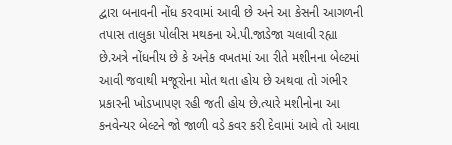દ્વારા બનાવની નોંધ કરવામાં આવી છે અને આ કેસની આગળની તપાસ તાલુકા પોલીસ મથકના એ.પી.જાડેજા ચલાવી રહ્યા છે.અત્રે નોંધનીય છે કે અનેક વખતમાં આ રીતે મશીનના બેલ્ટમાં આવી જવાથી મજૂરોના મોત થતા હોય છે અથવા તો ગંભીર પ્રકારની ખોડખાપણ રહી જતી હોય છે.ત્યારે મશીનોના આ કનવેન્યર બેલ્ટને જો જાળી વડે કવર કરી દેવામાં આવે તો આવા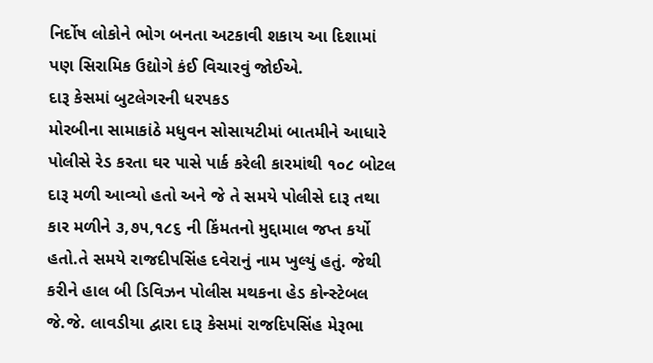નિર્દોષ લોકોને ભોગ બનતા અટકાવી શકાય આ દિશામાં પણ સિરામિક ઉદ્યોગે કંઈ વિચારવું જોઈએ.
દારૂ કેસમાં બુટલેગરની ધરપકડ
મોરબીના સામાકાંઠે મધુવન સોસાયટીમાં બાતમીને આધારે પોલીસે રેડ કરતા ઘર પાસે પાર્ક કરેલી કારમાંથી ૧૦૮ બોટલ દારૂ મળી આવ્યો હતો અને જે તે સમયે પોલીસે દારૂ તથા કાર મળીને ૩,૭૫,૧૮૬ ની કિંમતનો મુદ્દામાલ જપ્ત કર્યો હતો.તે સમયે રાજદીપસિંહ દવેરાનું નામ ખુલ્યું હતું. જેથી કરીને હાલ બી ડિવિઝન પોલીસ મથકના હેડ કોન્સ્ટેબલ જે.જે. લાવડીયા દ્વારા દારૂ કેસમાં રાજદિપસિંહ મેરૂભા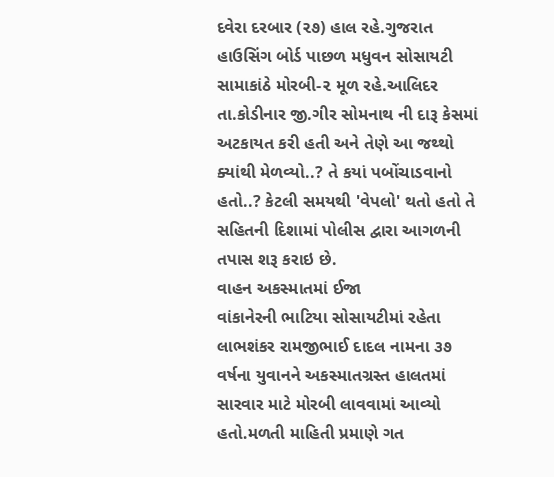દવેરા દરબાર (૨૭) હાલ રહે.ગુજરાત હાઉસિંગ બોર્ડ પાછળ મધુવન સોસાયટી સામાકાંઠે મોરબી-૨ મૂળ રહે.આલિદર તા.કોડીનાર જી.ગીર સોમનાથ ની દારૂ કેસમાં અટકાયત કરી હતી અને તેણે આ જથ્થો ક્યાંથી મેળવ્યો..? તે કયાં પબોંચાડવાનો હતો..? કેટલી સમયથી 'વેપલો' થતો હતો તે સહિતની દિશામાં પોલીસ દ્વારા આગળની તપાસ શરૂ કરાઇ છે.
વાહન અકસ્માતમાં ઈજા
વાંકાનેરની ભાટિયા સોસાયટીમાં રહેતા લાભશંકર રામજીભાઈ દાદલ નામના ૩૭ વર્ષના યુવાનને અકસ્માતગ્રસ્ત હાલતમાં સારવાર માટે મોરબી લાવવામાં આવ્યો હતો.મળતી માહિતી પ્રમાણે ગત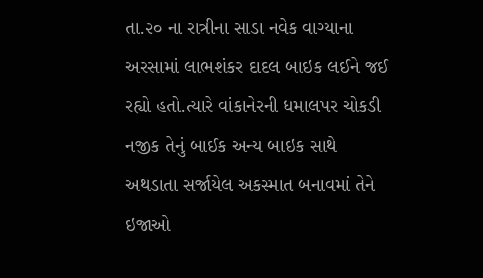તા.૨૦ ના રાત્રીના સાડા નવેક વાગ્યાના અરસામાં લાભશંકર દાદલ બાઇક લઈને જઈ રહ્યો હતો.ત્યારે વાંકાનેરની ધમાલપર ચોકડી નજીક તેનું બાઈક અન્ય બાઇક સાથે અથડાતા સર્જાયેલ અકસ્માત બનાવમાં તેને ઇજાઓ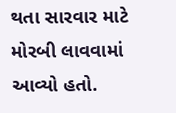થતા સારવાર માટે મોરબી લાવવામાં આવ્યો હતો.